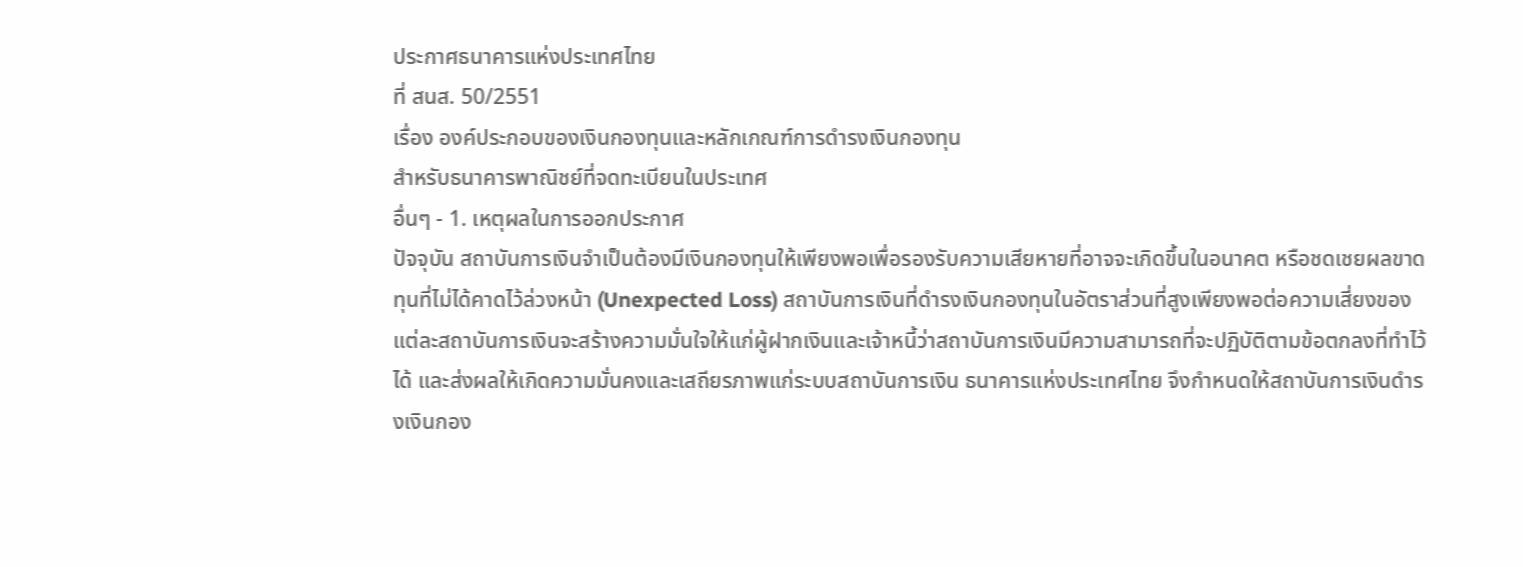ประกาศธนาคารแห่งประเทศไทย
ที่ สนส. 50/2551
เรื่อง องค์ประกอบของเงินกองทุนและหลักเกณฑ์การดํารงเงินกองทุน
สําหรับธนาคารพาณิชย์ที่จดทะเบียนในประเทศ
อื่นๆ - 1. เหตุผลในการออกประกาศ
ปัจจุบัน สถาบันการเงินจําเป็นต้องมีเงินกองทุนให้เพียงพอเพื่อรองรับความเสียหายที่อาจจะเกิดขึ้นในอนาคต หรือชดเชยผลขาดทุนที่ไม่ได้คาดไว้ล่วงหน้า (Unexpected Loss) สถาบันการเงินที่ดํารงเงินกองทุนในอัตราส่วนที่สูงเพียงพอต่อความเสี่ยงของแต่ละสถาบันการเงินจะสร้างความมั่นใจให้แก่ผู้ฝากเงินและเจ้าหนี้ว่าสถาบันการเงินมีความสามารถที่จะปฏิบัติตามข้อตกลงที่ทําไว้ได้ และส่งผลให้เกิดความมั่นคงและเสถียรภาพแก่ระบบสถาบันการเงิน ธนาคารแห่งประเทศไทย จึงกําหนดให้สถาบันการเงินดํารงเงินกอง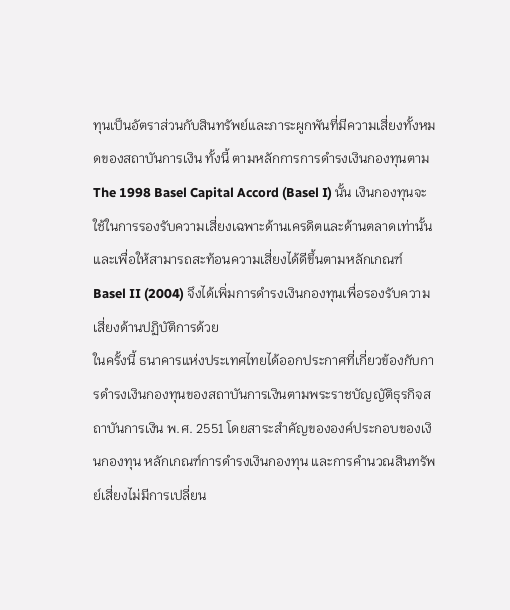ทุนเป็นอัตราส่วนกับสินทรัพย์และภาระผูกพันที่มีความเสี่ยงทั้งหมดของสถาบันการเงิน ทั้งนี้ ตามหลักการการดํารงเงินกองทุนตาม The 1998 Basel Capital Accord (Basel I) นั้น เงินกองทุนจะใช้ในการรองรับความเสี่ยงเฉพาะด้านเครดิตและด้านตลาดเท่านั้น และเพื่อให้สามารถสะท้อนความเสี่ยงได้ดีขึ้นตามหลักเกณฑ์ Basel II (2004) จึงได้เพิ่มการดํารงเงินกองทุนเพื่อรองรับความเสี่ยงด้านปฏิบัติการด้วย
ในครั้งนี้ ธนาคารแห่งประเทศไทยได้ออกประกาศที่เกี่ยวข้องกับการดํารงเงินกองทุนของสถาบันการเงินตามพระราชบัญญัติธุรกิจสถาบันการเงิน พ.ศ. 2551 โดยสาระสําคัญขององค์ประกอบของเงินกองทุน หลักเกณฑ์การดํารงเงินกองทุน และการคํานวณสินทรัพย์เสี่ยงไม่มีการเปลี่ยน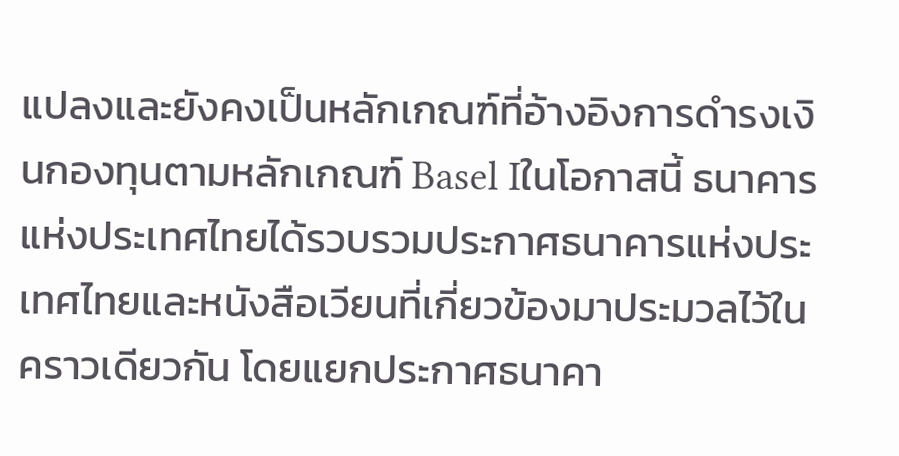แปลงและยังคงเป็นหลักเกณฑ์ที่อ้างอิงการดํารงเงินกองทุนตามหลักเกณฑ์ Basel Iในโอกาสนี้ ธนาคารแห่งประเทศไทยได้รวบรวมประกาศธนาคารแห่งประเทศไทยและหนังสือเวียนที่เกี่ยวข้องมาประมวลไว้ในคราวเดียวกัน โดยแยกประกาศธนาคา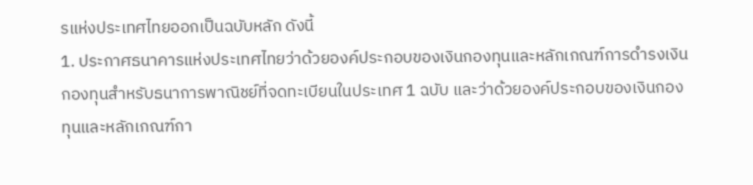รแห่งประเทศไทยออกเป็นฉบับหลัก ดังนี้
1. ประกาศธนาคารแห่งประเทศไทยว่าด้วยองค์ประกอบของเงินกองทุนและหลักเกณฑ์การดํารงเงินกองทุนสําหรับธนาการพาณิชย์ที่จดทะเบียนในประเทศ 1 ฉบับ และว่าด้วยองค์ประกอบของเงินกองทุนและหลักเกณฑ์กา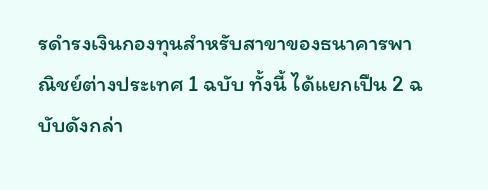รดํารงเงินกองทุนสําหรับสาขาของธนาคารพาณิชย์ต่างประเทศ 1 ฉบับ ทั้งนี้ ได้แยกเปืน 2 ฉบับดังกล่า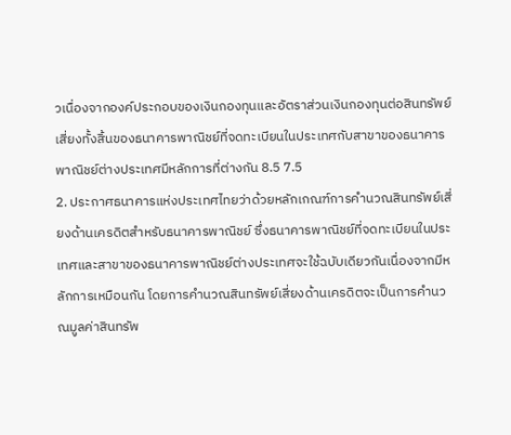วเนื่องจากองค์ประกอบของเงินกองทุนและอัตราส่วนเงินกองทุนต่อสินทรัพย์เสี่ยงทั้งสิ้นของธนาคารพาณิชย์ที่จดทะเบียนในประเทศกับสาขาของธนาคารพาณิชย์ต่างประเทศมีหลักการที่ต่างกัน 8.5 7.5
2. ประกาศธนาคารแห่งประเทศไทยว่าด้วยหลักเกณฑ์การคํานวณสินทรัพย์เสี่ยงด้านเครดิตสําหรับธนาคารพาณิชย์ ซึ่งธนาคารพาณิชย์ที่จดทะเบียนในประเทศและสาขาของธนาคารพาณิชย์ต่างประเทศจะใช้ฉบับเดียวกันเนื่องจากมีหลักการเหมือนกัน โดยการคํานวณสินทรัพย์เสี่ยงด้านเครดิตจะเป็นการคํานวณมูลค่าสินทรัพ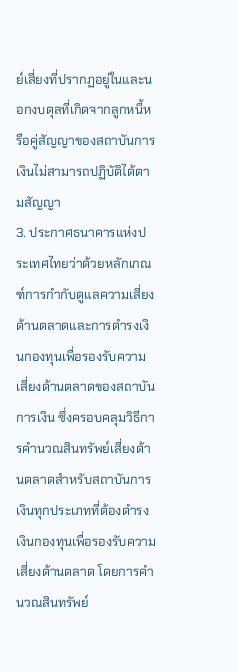ย์เสี่ยงที่ปรากฏอยู่ในและนอกงบดุลที่เกิดจากลูกหนี้หรือคู่สัญญาของสถาบันการเงินไม่สามารถปฏิบัติได้ตามสัญญา
3. ประกาศธนาคารแห่งประเทศไทยว่าด้วยหลักเกณฑ์การกํากับดูแลความเสี่ยงด้านตลาดและการดํารงเงินกองทุนเพื่อรองรับความเสี่ยงด้านตลาดของสถาบันการเงิน ซึ่งครอบคลุมวิธีการคํานวณสินทรัพย์เสี่ยงด้านตลาดสําหรับสถาบันการเงินทุกประเภทที่ต้องดํารงเงินกองทุนเพื่อรองรับความเสี่ยงด้านตลาด โดยการคํานวณสินทรัพย์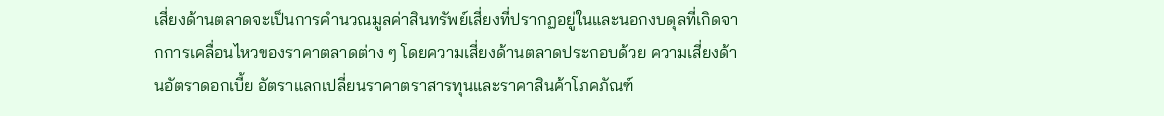เสี่ยงด้านตลาดจะเป็นการคํานวณมูลค่าสินทรัพย์เสี่ยงที่ปรากฏอยู่ในและนอกงบดุลที่เกิดจากการเคลื่อนไหวของราคาตลาดต่าง ๆ โดยความเสี่ยงด้านตลาดประกอบด้วย ความเสี่ยงด้านอัตราดอกเบี้ย อัตราแลกเปลี่ยนราคาตราสารทุนและราคาสินค้าโภคภัณฑ์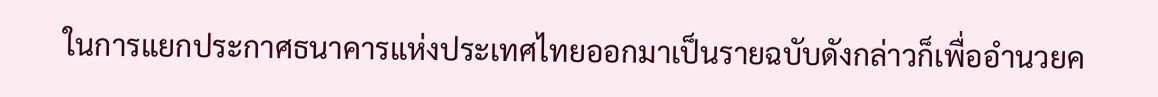ในการแยกประกาศธนาคารแห่งประเทศไทยออกมาเป็นรายฉบับดังกล่าวก็เพื่ออํานวยค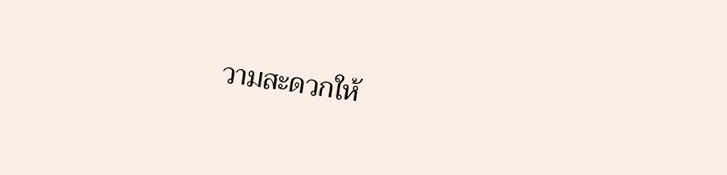วามสะดวกให้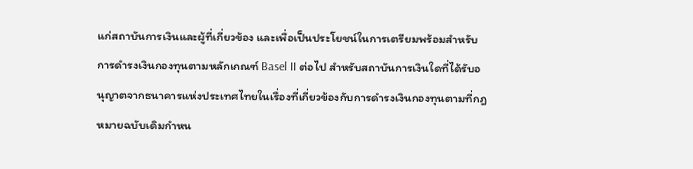แก่สถาบันการเงินและผู้ที่เกี่ยวข้อง และเพื่อเป็นประโยชน์ในการเตรียมพร้อมสําหรับการดํารงเงินกองทุนตามหลักเกณฑ์ Basel II ต่อไป สําหรับสถาบันการเงินใดที่ได้รับอนุญาตจากธนาคารแห่งประเทศไทยในเรื่องที่เกี่ยวข้องกับการดํารงเงินกองทุนตามที่กฎหมายฉบับเดิมกําหน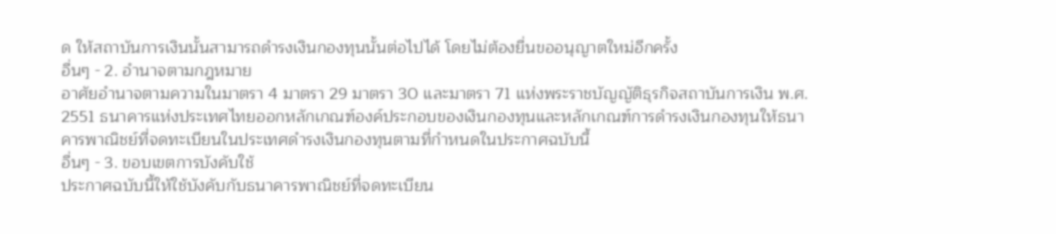ด ให้สถาบันการเงินนั้นสามารถดํารงเงินกองทุนนั้นต่อไปได้ โดยไม่ต้องยื่นขออนุญาตใหม่อีกครั้ง
อื่นๆ - 2. อํานาจตามกฎหมาย
อาศัยอํานาจตามความในมาตรา 4 มาตรา 29 มาตรา 30 และมาตรา 71 แห่งพระราชบัญญัติธุรกิจสถาบันการเงิน พ.ศ. 2551 ธนาคารแห่งประเทศไทยออกหลักเกณฑ์องค์ประกอบของเงินกองทุนและหลักเกณฑ์การดํารงเงินกองทุนให้ธนาคารพาณิชย์ที่จดทะเบียนในประเทศดํารงเงินกองทุนตามที่กําหนดในประกาศฉบับนี้
อื่นๆ - 3. ขอบเขตการบังคับใช้
ประกาศฉบับนี้ให้ใช้บังคับกับธนาคารพาณิชย์ที่จดทะเบียน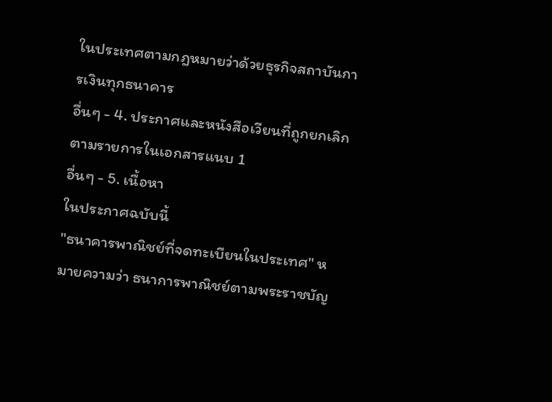ในประเทศตามกฎหมายว่าด้วยธุรกิจสถาบันการเงินทุกธนาคาร
อื่นๆ - 4. ประกาศและหนังสือเวียนที่ถูกยกเลิก
ตามรายการในเอกสารแนบ 1
อื่นๆ - 5. เนื้อหา
ในประกาศฉบับนี้
"ธนาคารพาณิชย์ที่จดทะเบียนในประเทศ" หมายความว่า ธนาการพาณิชย์ตามพระราชบัญ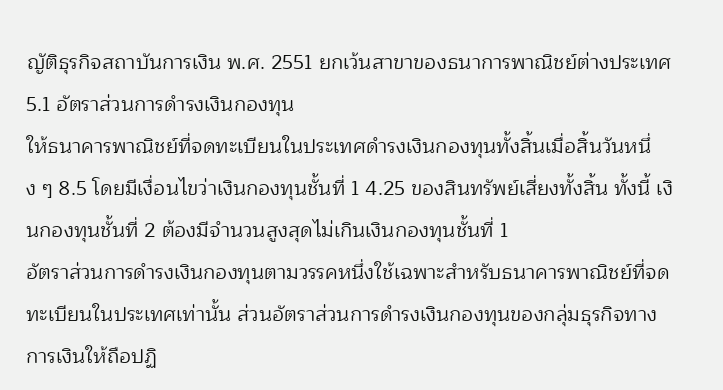ญัติธุรกิจสถาบันการเงิน พ.ศ. 2551 ยกเว้นสาขาของธนาการพาณิชย์ต่างประเทศ
5.1 อัตราส่วนการดํารงเงินกองทุน
ให้ธนาคารพาณิชย์ที่จดทะเบียนในประเทศดํารงเงินกองทุนทั้งสิ้นเมื่อสิ้นวันหนึ่ง ๆ 8.5 โดยมีเงื่อนไขว่าเงินกองทุนชั้นที่ 1 4.25 ของสินทรัพย์เสี่ยงทั้งสิ้น ทั้งนี้ เงินกองทุนชั้นที่ 2 ต้องมีจํานวนสูงสุดไม่เกินเงินกองทุนชั้นที่ 1
อัตราส่วนการดํารงเงินกองทุนตามวรรคหนึ่งใช้เฉพาะสําหรับธนาคารพาณิชย์ที่จดทะเบียนในประเทศเท่านั้น ส่วนอัตราส่วนการดํารงเงินกองทุนของกลุ่มธุรกิจทางการเงินให้ถือปฏิ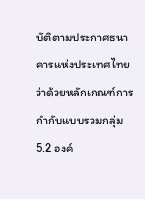บัติตามประกาศธนาคารแห่งประเทศไทยว่าด้วยหลักเกณฑ์การกํากับแบบรวมกลุ่ม
5.2 องค์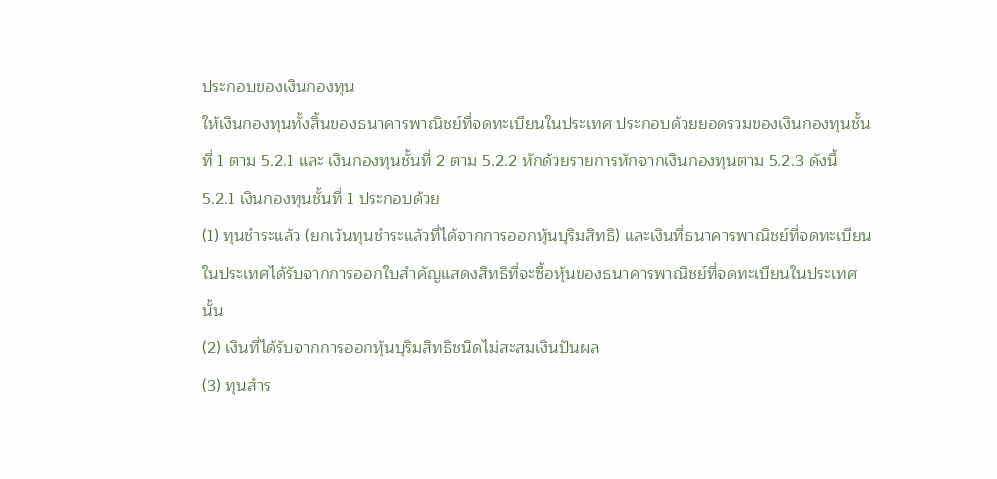ประกอบของเงินกองทุน
ให้เงินกองทุนทั้งสิ้นของธนาคารพาณิชย์ที่จดทะเบียนในประเทศ ประกอบด้วยยอดรวมของเงินกองทุนชั้นที่ 1 ตาม 5.2.1 และ เงินกองทุนชั้นที่ 2 ตาม 5.2.2 หักด้วยรายการหักจากเงินกองทุนตาม 5.2.3 ดังนี้
5.2.1 เงินกองทุนชั้นที่ 1 ประกอบด้วย
(1) ทุนชําระแล้ว (ยกเว้นทุนชําระแล้วที่ได้จากการออกหุ้นบุริมสิทธิ) และเงินที่ธนาคารพาณิชย์ที่จดทะเบียนในประเทศได้รับจากการออกใบสําคัญแสดงสิทธิที่จะซื้อหุ้นของธนาคารพาณิชย์ที่จดทะเบียนในประเทศนั้น
(2) เงินที่ได้รับจากการออกหุ้นบุริมสิทธิชนิดไม่สะสมเงินปันผล
(3) ทุนสําร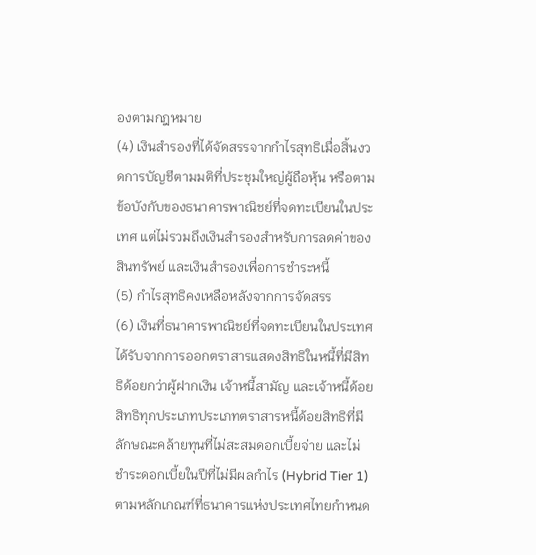องตามกฎหมาย
(4) เงินสํารองที่ได้จัดสรรจากกําไรสุทธิเมื่อสิ้นงวดการบัญชีตามมติที่ประชุมใหญ่ผู้ถือหุ้น หรือตามข้อบังกับของธนาคารพาณิชย์ที่จดทะเบียนในประเทศ แต่ไม่รวมถึงเงินสํารองสําหรับการลดค่าของสินทรัพย์ และเงินสํารองเพื่อการชําระหนี้
(5) กําไรสุทธิคงเหลือหลังจากการจัดสรร
(6) เงินที่ธนาคารพาณิชย์ที่จดทะเบียนในประเทศได้รับจากการออกตราสารแสดงสิทธิในหนี้ที่มีสิทธิด้อยกว่าผู้ฝากเงิน เจ้าหนี้สามัญ และเจ้าหนี้ด้อยสิทธิทุกประเภทประเภทตราสารหนี้ด้อยสิทธิที่มีลักษณะคล้ายทุนที่ไม่สะสมดอกเบี้ยจ่าย และไม่ชําระดอกเบี้ยในปีที่ไม่มีผลกําไร (Hybrid Tier 1) ตามหลักเกณฑ์ที่ธนาคารแห่งประเทศไทยกําหนด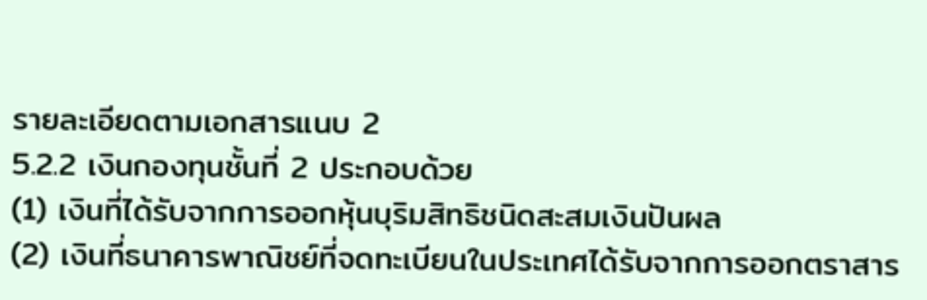รายละเอียดตามเอกสารแนบ 2
5.2.2 เงินกองทุนชั้นที่ 2 ประกอบด้วย
(1) เงินที่ได้รับจากการออกหุ้นบุริมสิทธิชนิดสะสมเงินปันผล
(2) เงินที่ธนาคารพาณิชย์ที่จดทะเบียนในประเทศได้รับจากการออกตราสาร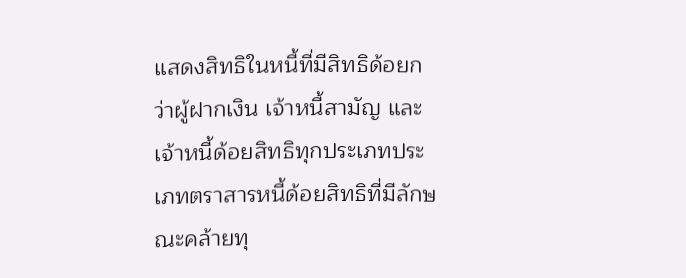แสดงสิทธิในหนี้ที่มีสิทธิด้อยกว่าผู้ฝากเงิน เจ้าหนี้สามัญ และเจ้าหนี้ด้อยสิทธิทุกประเภทประเภทตราสารหนี้ด้อยสิทธิที่มีลักษณะคล้ายทุ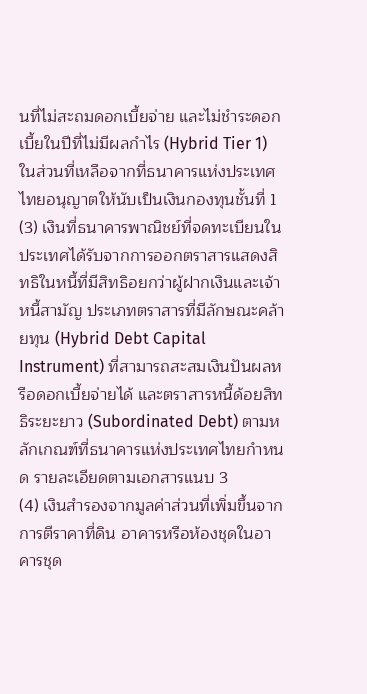นที่ไม่สะถมดอกเบี้ยจ่าย และไม่ชําระดอกเบี้ยในปีที่ไม่มีผลกําไร (Hybrid Tier 1) ในส่วนที่เหลือจากที่ธนาคารแห่งประเทศไทยอนุญาตให้นับเป็นเงินกองทุนชั้นที่ 1
(3) เงินที่ธนาคารพาณิชย์ที่จดทะเบียนในประเทศได้รับจากการออกตราสารแสดงสิทธิในหนี้ที่มีสิทธิอยกว่าผู้ฝากเงินและเจ้าหนี้สามัญ ประเภทตราสารที่มีลักษณะคล้ายทุน (Hybrid Debt Capital Instrument) ที่สามารถสะสมเงินปันผลหรือดอกเบี้ยจ่ายได้ และตราสารหนี้ด้อยสิทธิระยะยาว (Subordinated Debt) ตามหลักเกณฑ์ที่ธนาคารแห่งประเทศไทยกําหนด รายละเอียดตามเอกสารแนบ 3
(4) เงินสํารองจากมูลค่าส่วนที่เพิ่มขึ้นจากการตีราคาที่ดิน อาคารหรือห้องชุดในอาคารชุด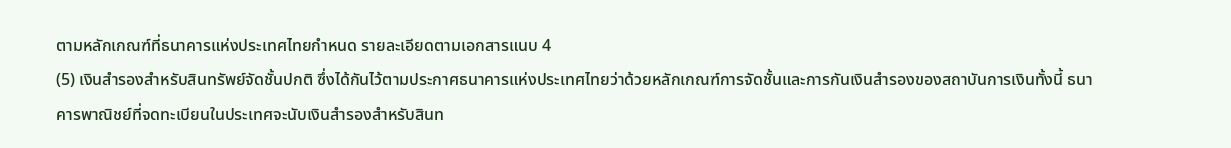ตามหลักเกณฑ์ที่ธนาคารแห่งประเทศไทยกําหนด รายละเอียดตามเอกสารแนบ 4
(5) เงินสํารองสําหรับสินทรัพย์จัดชั้นปกติ ซึ่งได้กันไว้ตามประกาศธนาคารแห่งประเทศไทยว่าด้วยหลักเกณฑ์การจัดชั้นและการกันเงินสํารองของสถาบันการเงินทั้งนี้ ธนาคารพาณิชย์ที่จดทะเบียนในประเทศจะนับเงินสํารองสําหรับสินท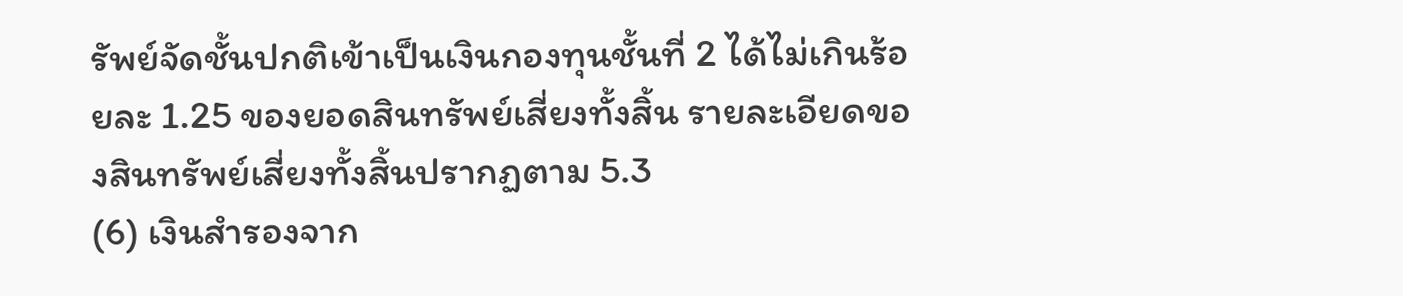รัพย์จัดชั้นปกติเข้าเป็นเงินกองทุนชั้นที่ 2 ได้ไม่เกินร้อยละ 1.25 ของยอดสินทรัพย์เสี่ยงทั้งสิ้น รายละเอียดของสินทรัพย์เสี่ยงทั้งสิ้นปรากฏตาม 5.3
(6) เงินสํารองจาก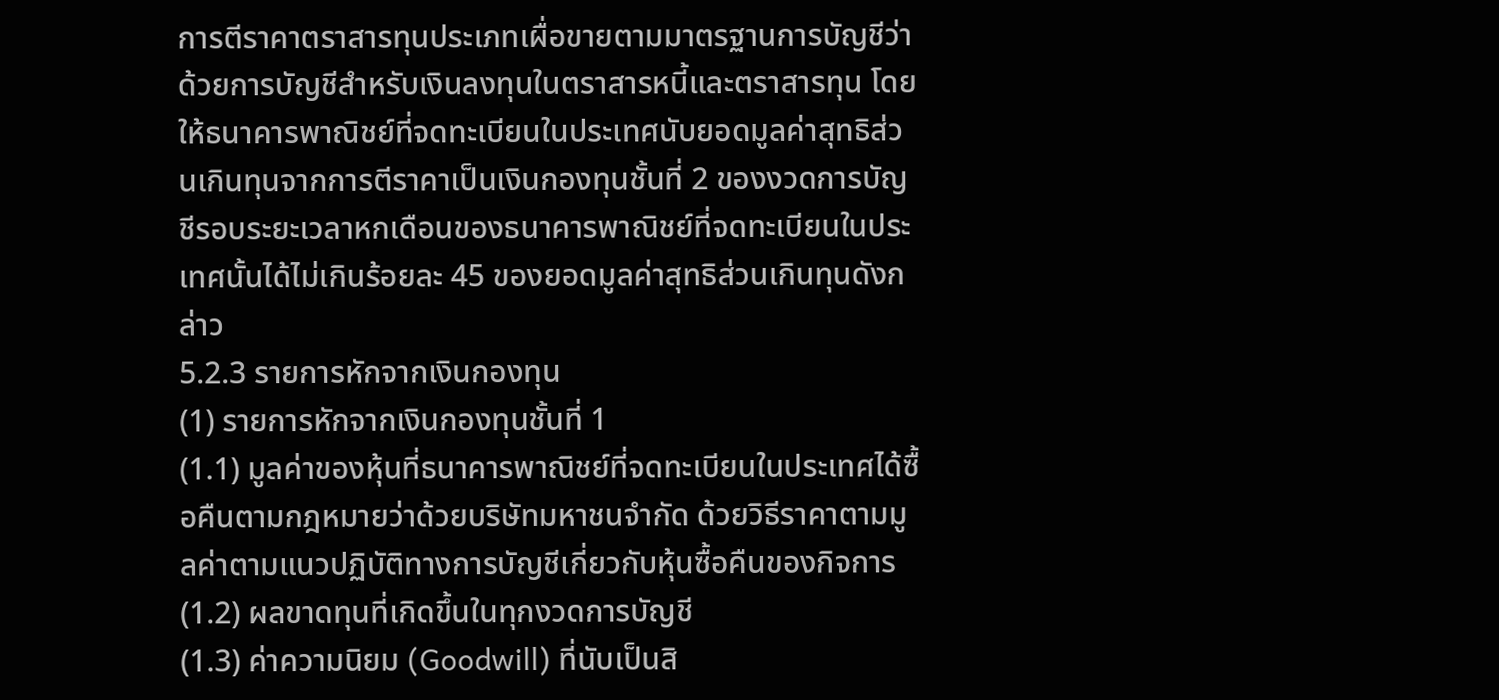การตีราคาตราสารทุนประเภทเผื่อขายตามมาตรฐานการบัญชีว่าด้วยการบัญชีสําหรับเงินลงทุนในตราสารหนี้และตราสารทุน โดยให้ธนาคารพาณิชย์ที่จดทะเบียนในประเทศนับยอดมูลค่าสุทธิส่วนเกินทุนจากการตีราคาเป็นเงินกองทุนชั้นที่ 2 ของงวดการบัญชีรอบระยะเวลาหกเดือนของธนาคารพาณิชย์ที่จดทะเบียนในประเทศนั้นได้ไม่เกินร้อยละ 45 ของยอดมูลค่าสุทธิส่วนเกินทุนดังกล่าว
5.2.3 รายการหักจากเงินกองทุน
(1) รายการหักจากเงินกองทุนชั้นที่ 1
(1.1) มูลค่าของหุ้นที่ธนาคารพาณิชย์ที่จดทะเบียนในประเทศได้ซื้อคืนตามกฎหมายว่าด้วยบริษัทมหาชนจํากัด ด้วยวิธีราคาตามมูลค่าตามแนวปฏิบัติทางการบัญชีเกี่ยวกับหุ้นซื้อคืนของกิจการ
(1.2) ผลขาดทุนที่เกิดขึ้นในทุกงวดการบัญชี
(1.3) ค่าความนิยม (Goodwill) ที่นับเป็นสิ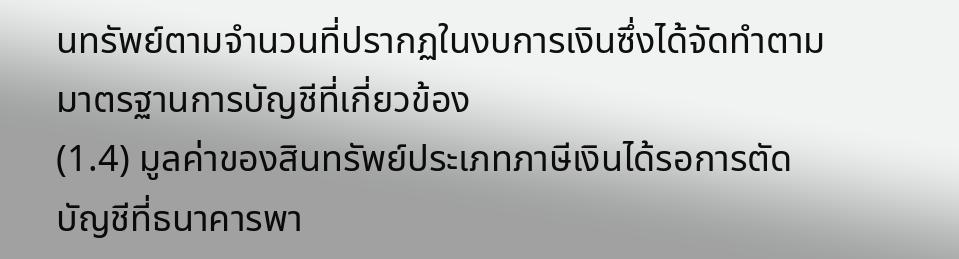นทรัพย์ตามจํานวนที่ปรากฏในงบการเงินซึ่งได้จัดทําตามมาตรฐานการบัญชีที่เกี่ยวข้อง
(1.4) มูลค่าของสินทรัพย์ประเภทภาษีเงินได้รอการตัดบัญชีที่ธนาคารพา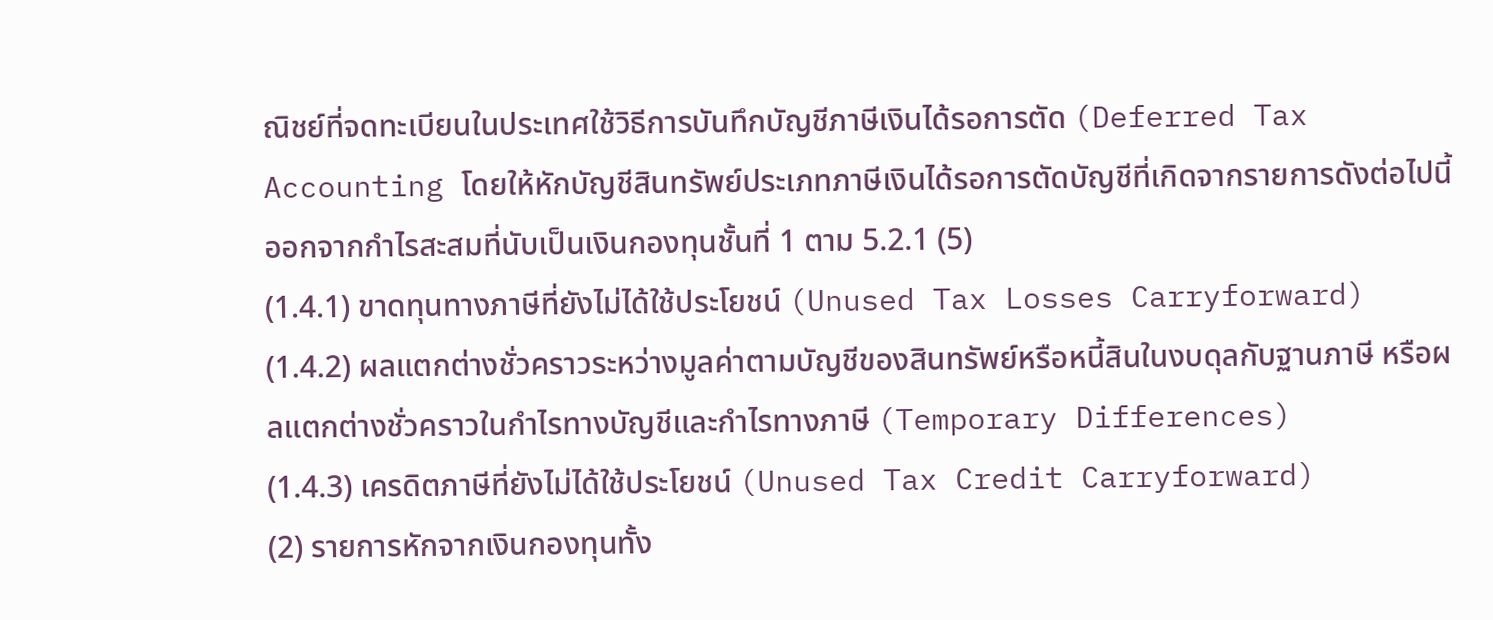ณิชย์ที่จดทะเบียนในประเทศใช้วิธีการบันทึกบัญชีภาษีเงินได้รอการตัด (Deferred Tax Accounting โดยให้หักบัญชีสินทรัพย์ประเภทภาษีเงินได้รอการตัดบัญชีที่เกิดจากรายการดังต่อไปนี้ ออกจากกําไรสะสมที่นับเป็นเงินกองทุนชั้นที่ 1 ตาม 5.2.1 (5)
(1.4.1) ขาดทุนทางภาษีที่ยังไม่ได้ใช้ประโยชน์ (Unused Tax Losses Carryforward)
(1.4.2) ผลแตกต่างชั่วคราวระหว่างมูลค่าตามบัญชีของสินทรัพย์หรือหนี้สินในงบดุลกับฐานภาษี หรือผลแตกต่างชั่วคราวในกําไรทางบัญชีและกําไรทางภาษี (Temporary Differences)
(1.4.3) เครดิตภาษีที่ยังไม่ได้ใช้ประโยชน์ (Unused Tax Credit Carryforward)
(2) รายการหักจากเงินกองทุนทั้ง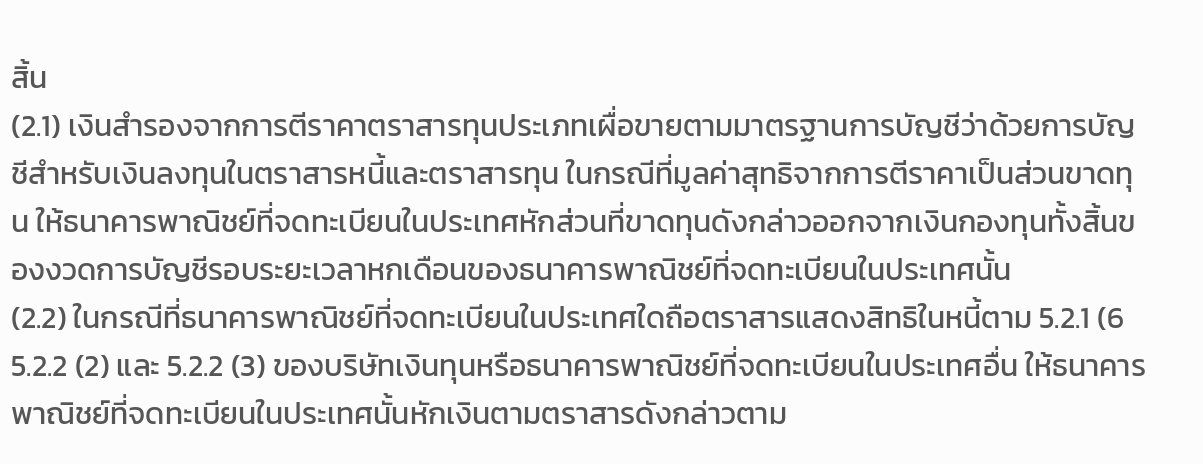สิ้น
(2.1) เงินสํารองจากการตีราคาตราสารทุนประเภทเผื่อขายตามมาตรฐานการบัญชีว่าด้วยการบัญชีสําหรับเงินลงทุนในตราสารหนี้และตราสารทุน ในกรณีที่มูลค่าสุทธิจากการตีราคาเป็นส่วนขาดทุน ให้ธนาคารพาณิชย์ที่จดทะเบียนในประเทศหักส่วนที่ขาดทุนดังกล่าวออกจากเงินกองทุนทั้งสิ้นของงวดการบัญชีรอบระยะเวลาหกเดือนของธนาคารพาณิชย์ที่จดทะเบียนในประเทศนั้น
(2.2) ในกรณีที่ธนาคารพาณิชย์ที่จดทะเบียนในประเทศใดถือตราสารแสดงสิทธิในหนี้ตาม 5.2.1 (6 5.2.2 (2) และ 5.2.2 (3) ของบริษัทเงินทุนหรือธนาคารพาณิชย์ที่จดทะเบียนในประเทศอื่น ให้ธนาคารพาณิชย์ที่จดทะเบียนในประเทศนั้นหักเงินตามตราสารดังกล่าวตาม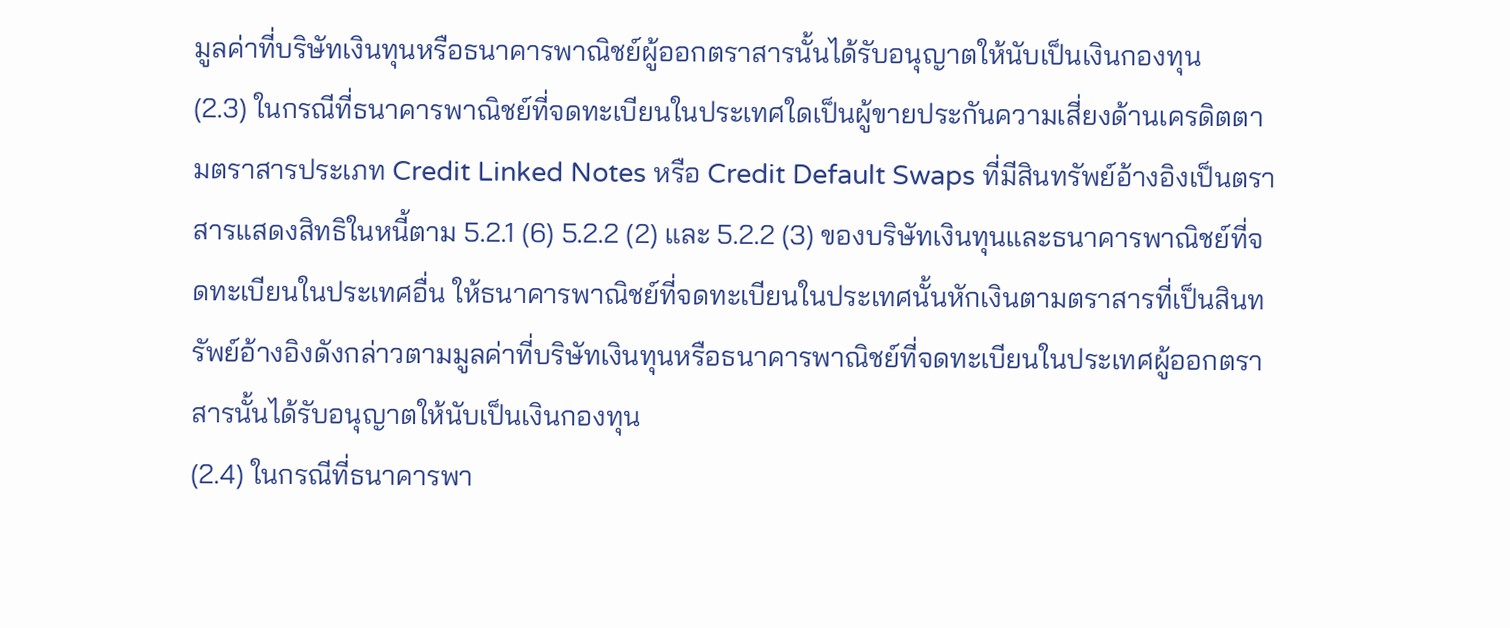มูลค่าที่บริษัทเงินทุนหรือธนาคารพาณิชย์ผู้ออกตราสารนั้นได้รับอนุญาตให้นับเป็นเงินกองทุน
(2.3) ในกรณีที่ธนาคารพาณิชย์ที่จดทะเบียนในประเทศใดเป็นผู้ขายประกันความเสี่ยงด้านเครดิตตามตราสารประเภท Credit Linked Notes หรือ Credit Default Swaps ที่มีสินทรัพย์อ้างอิงเป็นตราสารแสดงสิทธิในหนี้ตาม 5.2.1 (6) 5.2.2 (2) และ 5.2.2 (3) ของบริษัทเงินทุนและธนาคารพาณิชย์ที่จดทะเบียนในประเทศอื่น ให้ธนาคารพาณิชย์ที่จดทะเบียนในประเทศนั้นหักเงินตามตราสารที่เป็นสินทรัพย์อ้างอิงดังกล่าวตามมูลค่าที่บริษัทเงินทุนหรือธนาคารพาณิชย์ที่จดทะเบียนในประเทศผู้ออกตราสารนั้นได้รับอนุญาตให้นับเป็นเงินกองทุน
(2.4) ในกรณีที่ธนาคารพา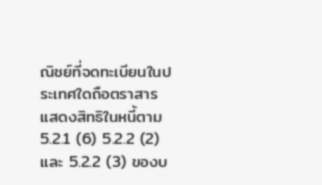ณิชย์ที่จดทะเบียนในประเทศใดถือตราสารแสดงสิทธิในหนี้ตาม 5.2.1 (6) 5.2.2 (2) และ 5.2.2 (3) ของบ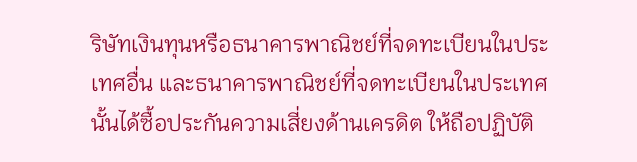ริษัทเงินทุนหรือธนาคารพาณิชย์ที่จดทะเบียนในประเทศอื่น และธนาคารพาณิชย์ที่จดทะเบียนในประเทศนั้นได้ซื้อประกันความเสี่ยงด้านเครดิต ให้ถือปฏิบัติ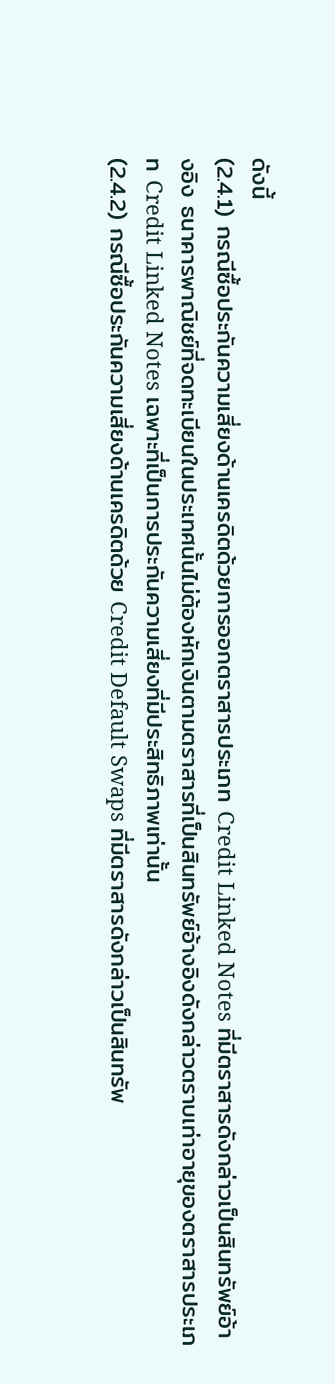ดังนี้
(2.4.1) กรณีซื้อประกันความเสี่ยงด้านเครดิตด้วยการออกตราสารประเภท Credit Linked Notes ที่มีตราสารดังกล่าวเป็นสินทรัพย์อ้างอิง ธนาคารพาณิชย์ที่จดทะเบียนในประเทศนั้นไม่ต้องหักเงินตามตราสารที่เป็นสินทรัพย์อ้างอิงดังกล่าวตราบเท่าอายุของตราสารประเภท Credit Linked Notes เฉพาะที่เป็นการประกันความเสี่ยงที่มีประสิทธิภาพเท่านั้น
(2.4.2) กรณีซื้อประกันความเสี่ยงด้านเครดิตด้วย Credit Default Swaps ที่มีตราสารดังกล่าวเป็นสินทรัพ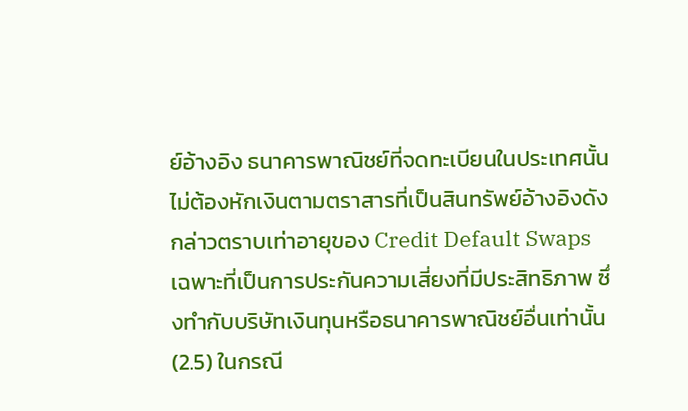ย์อ้างอิง ธนาคารพาณิชย์ที่จดทะเบียนในประเทศนั้นไม่ต้องหักเงินตามตราสารที่เป็นสินทรัพย์อ้างอิงดังกล่าวตราบเท่าอายุของ Credit Default Swaps เฉพาะที่เป็นการประกันความเสี่ยงที่มีประสิทธิภาพ ซึ่งทํากับบริษัทเงินทุนหรือธนาคารพาณิชย์อื่นเท่านั้น
(2.5) ในกรณี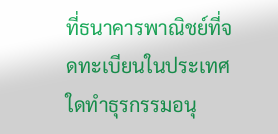ที่ธนาคารพาณิชย์ที่จดทะเบียนในประเทศใดทําธุรกรรมอนุ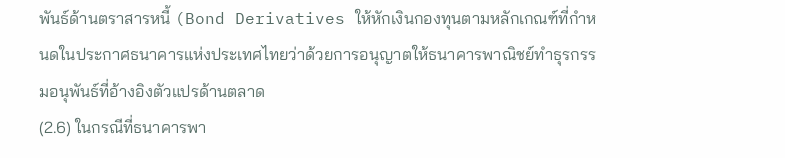พันธ์ด้านตราสารหนี้ (Bond Derivatives ให้หักเงินกองทุนตามหลักเกณฑ์ที่กําหนดในประกาศธนาคารแห่งประเทศไทยว่าด้วยการอนุญาตให้ธนาคารพาณิชย์ทําธุรกรรมอนุพันธ์ที่อ้างอิงตัวแปรด้านตลาด
(2.6) ในกรณีที่ธนาคารพา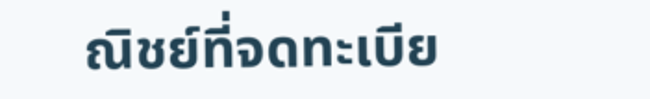ณิชย์ที่จดทะเบีย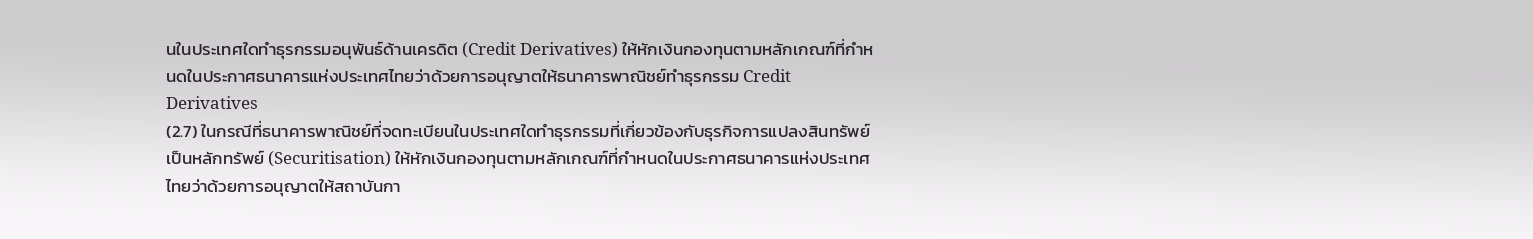นในประเทศใดทําธุรกรรมอนุพันธ์ด้านเครดิต (Credit Derivatives) ให้หักเงินกองทุนตามหลักเกณฑ์ที่กําหนดในประกาศธนาคารแห่งประเทศไทยว่าด้วยการอนุญาตให้ธนาคารพาณิชย์ทําธุรกรรม Credit Derivatives
(2.7) ในกรณีที่ธนาคารพาณิชย์ที่จดทะเบียนในประเทศใดทําธุรกรรมที่เกี่ยวข้องกับธุรกิจการแปลงสินทรัพย์เป็นหลักทรัพย์ (Securitisation) ให้หักเงินกองทุนตามหลักเกณฑ์ที่กําหนดในประกาศธนาคารแห่งประเทศไทยว่าด้วยการอนุญาตให้สถาบันกา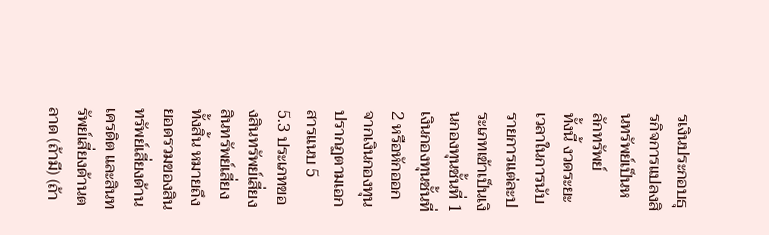รเงินประกอบธุรกิจการแปลงสินทรัพย์เป็นหลักทรัพย์
ทั้งนี้ งวดระยะเวลาในการนับรายการแต่ละประเภทเข้าเป็นเงินกองทุนชั้นที่ 1 เงินกองทุนชั้นที่ 2 หรือหักออกจากเงินกองทุน ปรากฏตามเอกสารแนบ 5
5.3 ประเภทของสินทรัพย์เสี่ยง
สินทรัพย์เสี่ยงทั้งสิ้น หมายถึง ยอดรวมของสินทรัพย์เสี่ยงด้านเครดิต และสินทรัพย์เสี่ยงด้านตลาด (ถ้ามี) (ถ้า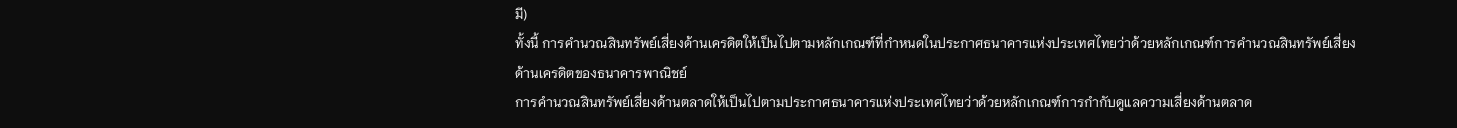มี)
ทั้งนี้ การคํานวณสินทรัพย์เสี่ยงด้านเครดิตให้เป็นไปตามหลักเกณฑ์ที่กําหนดในประกาศธนาคารแห่งประเทศไทยว่าด้วยหลักเกณฑ์การคํานวณสินทรัพย์เสี่ยงด้านเครดิตของธนาคารพาณิชย์
การคํานวณสินทรัพย์เสี่ยงด้านตลาดให้เป็นไปตามประกาศธนาคารแห่งประเทศไทยว่าด้วยหลักเกณฑ์การกํากับดูแลความเสี่ยงด้านตลาด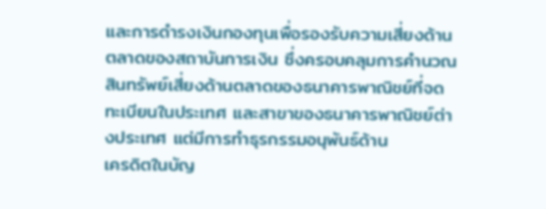และการดํารงเงินกองทุนเพื่อรองรับความเสี่ยงด้านตลาดของสถาบันการเงิน ซึ่งครอบคลุมการคํานวณสินทรัพย์เสี่ยงด้านตลาดของธนาคารพาณิชย์ที่จดทะเบียนในประเทศ และสาขาของธนาคารพาณิชย์ต่างประเทศ แต่มีการทําธุรกรรมอนุพันธ์ด้าน
เครดิตในบัญ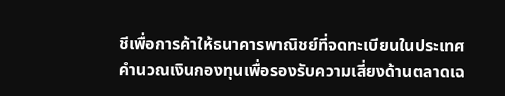ชีเพื่อการค้าให้ธนาคารพาณิชย์ที่จดทะเบียนในประเทศคํานวณเงินกองทุนเพื่อรองรับความเสี่ยงด้านตลาดเฉ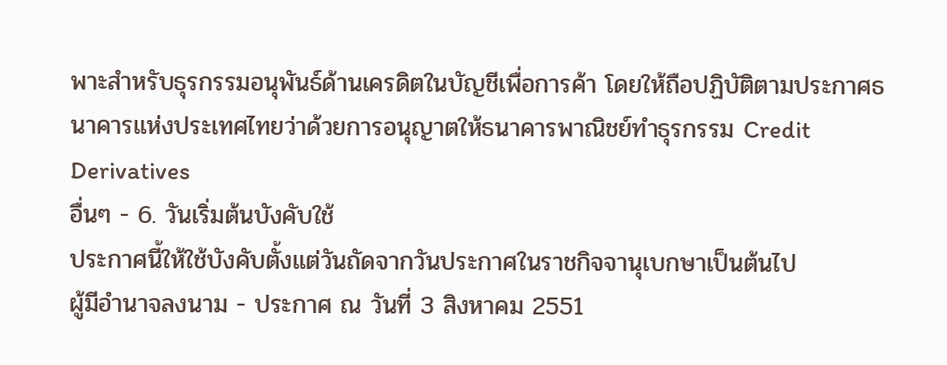พาะสําหรับธุรกรรมอนุพันธ์ด้านเครดิตในบัญชีเพื่อการค้า โดยให้ถือปฏิบัติตามประกาศธนาคารแห่งประเทศไทยว่าด้วยการอนุญาตให้ธนาคารพาณิชย์ทําธุรกรรม Credit Derivatives
อื่นๆ - 6. วันเริ่มต้นบังคับใช้
ประกาศนี้ให้ใช้บังคับตั้งแต่วันถัดจากวันประกาศในราชกิจจานุเบกษาเป็นต้นไป
ผู้มีอํานาจลงนาม - ประกาศ ณ วันที่ 3 สิงหาคม 2551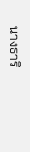นางธาริ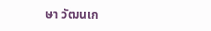ษา วัฒนเก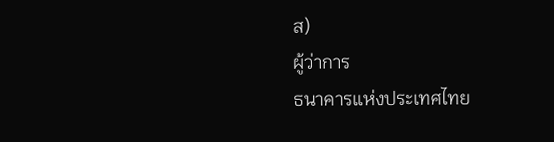ส)
ผู้ว่าการ
ธนาคารแห่งประเทศไทย